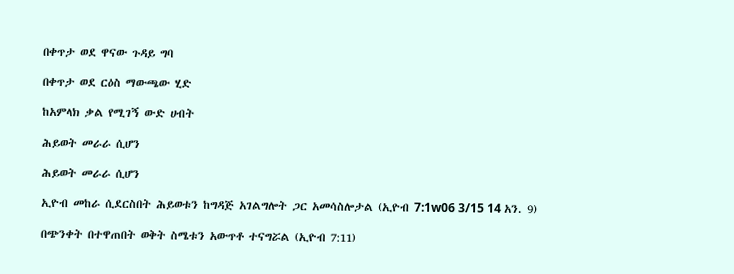በቀጥታ ወደ ዋናው ጉዳይ ግባ

በቀጥታ ወደ ርዕስ ማውጫው ሂድ

ከአምላክ ቃል የሚገኝ ውድ ሀብት

ሕይወት መራራ ሲሆን

ሕይወት መራራ ሲሆን

ኢዮብ መከራ ሲደርስበት ሕይወቱን ከግዳጅ አገልግሎት ጋር አመሳስሎታል (ኢዮብ 7:1w06 3/15 14 አን. 9)

በጭንቀት በተዋጠበት ወቅት ስሜቱን አውጥቶ ተናግሯል (ኢዮብ 7:11)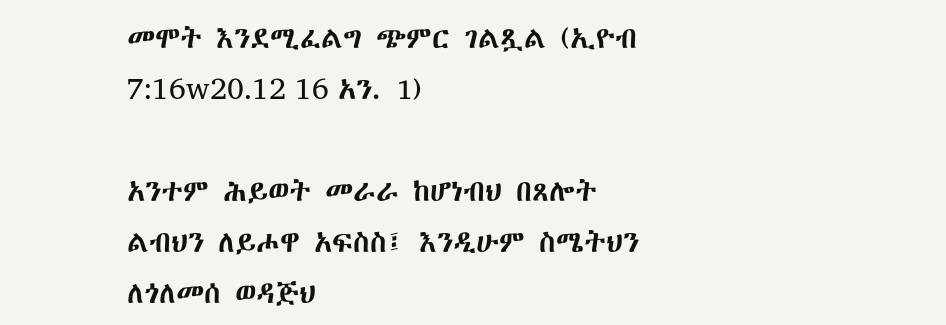መሞት እንደሚፈልግ ጭምር ገልጿል (ኢዮብ 7:16w20.12 16 አን. 1)

አንተም ሕይወት መራራ ከሆነብህ በጸሎት ልብህን ለይሖዋ አፍስስ፤ እንዲሁም ስሜትህን ለጎለመሰ ወዳጅህ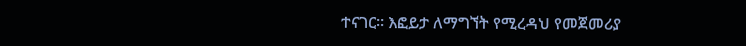ተናገር። እፎይታ ለማግኘት የሚረዳህ የመጀመሪያ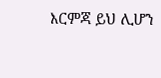እርምጃ ይህ ሊሆን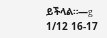ይችላል።—g 1/12 16-17